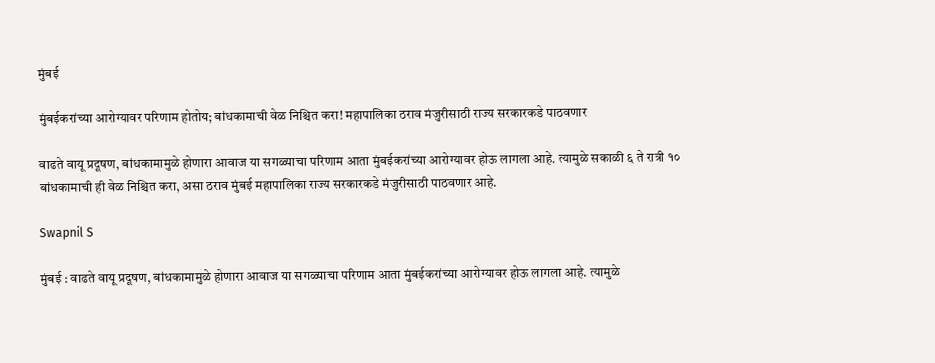मुंबई

मुंबईकरांच्या आरोग्यावर परिणाम होतोय; बांधकामाची वेळ निश्चित करा! महापालिका ठराव मंजुरीसाठी राज्य सरकारकडे पाठवणार

वाढते वायू प्रदूषण, बांधकामामुळे होणारा आवाज या सगळ्याचा परिणाम आता मुंबईकरांच्या आरोग्यावर होऊ लागला आहे. त्यामुळे सकाळी ६ ते रात्री १० बांधकामाची ही वेळ निश्चित करा, असा ठराव मुंबई महापालिका राज्य सरकारकडे मंजुरीसाठी पाठवणार आहे.

Swapnil S

मुंबई : वाढते वायू प्रदूषण, बांधकामामुळे होणारा आवाज या सगळ्याचा परिणाम आता मुंबईकरांच्या आरोग्यावर होऊ लागला आहे. त्यामुळे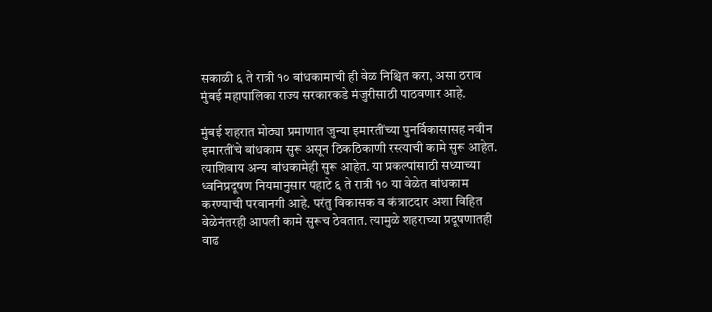सकाळी ६ ते रात्री १० बांधकामाची ही वेळ निश्चित करा, असा ठराव मुंबई महापालिका राज्य सरकारकडे मंजुरीसाठी पाठवणार आहे.

मुंबई शहरात मोठ्या प्रमाणात जुन्या इमारतींच्या पुनर्विकासासह नवीन इमारतींचे बांधकाम सुरू असून ठिकठिकाणी रस्त्याची कामे सुरू आहेत. त्याशिवाय अन्य बांधकामेही सुरू आहेत. या प्रकल्पांसाठी सध्याच्या ध्वनिप्रदूषण नियमानुसार पहाटे ६ ते रात्री १० या वेळेत बांधकाम करण्याची परवानगी आहे. परंतु विकासक व कंत्राटदार अशा विहित वेळेनंतरही आपली कामे सुरूच ठेवतात. त्यामुळे शहराच्या प्रदूषणातही वाढ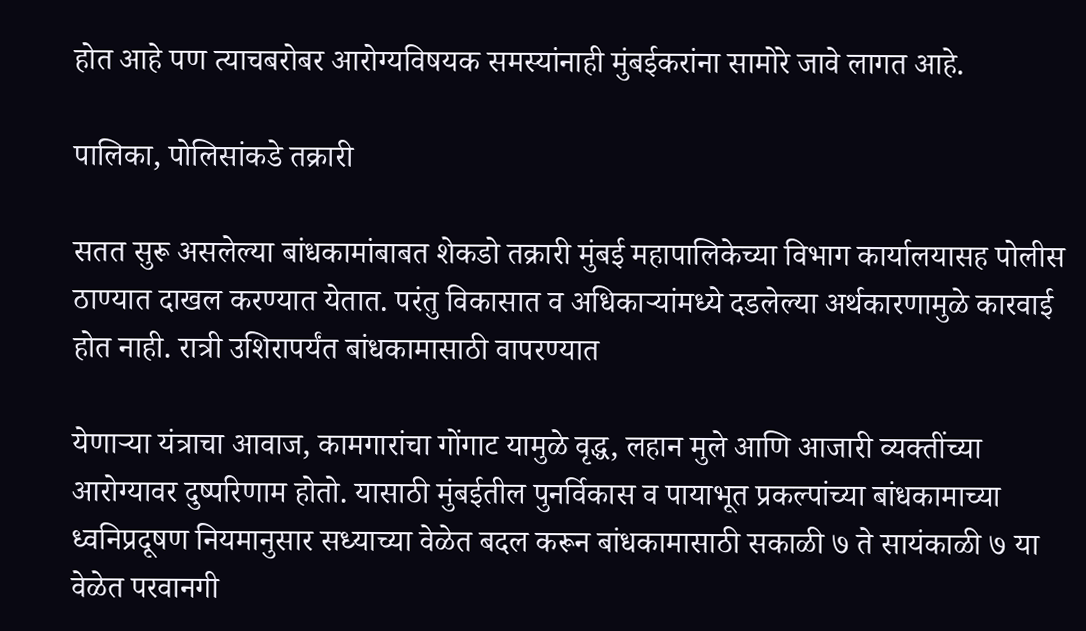होत आहे पण त्याचबरोबर आरोग्यविषयक समस्यांनाही मुंबईकरांना सामोरे जावे लागत आहे.

पालिका, पोलिसांकडे तक्रारी

सतत सुरू असलेल्या बांधकामांबाबत शेकडो तक्रारी मुंबई महापालिकेच्या विभाग कार्यालयासह पोलीस ठाण्यात दाखल करण्यात येतात. परंतु विकासात व अधिकाऱ्यांमध्ये दडलेल्या अर्थकारणामुळे कारवाई होत नाही. रात्री उशिरापर्यंत बांधकामासाठी वापरण्यात

येणाऱ्या यंत्राचा आवाज, कामगारांचा गोंगाट यामुळे वृद्ध, लहान मुले आणि आजारी व्यक्तींच्या आरोग्यावर दुष्परिणाम होतो. यासाठी मुंबईतील पुनर्विकास व पायाभूत प्रकल्पांच्या बांधकामाच्या ध्वनिप्रदूषण नियमानुसार सध्याच्या वेळेत बदल करून बांधकामासाठी सकाळी ७ ते सायंकाळी ७ या वेळेत परवानगी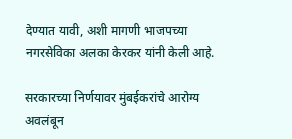देण्यात यावी, अशी मागणी भाजपच्या नगरसेविका अलका केरकर यांनी केली आहे.

सरकारच्या निर्णयावर मुंबईकरांचे आरोग्य अवलंबून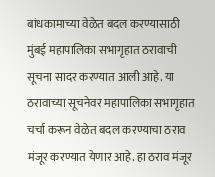बांधकामाच्या वेळेत बदल करण्यासाठी मुंबई महापालिका सभागृहात ठरावाची सूचना सादर करण्यात आली आहे. या ठरावाच्या सूचनेवर महापालिका सभागृहात चर्चा करून वेळेत बदल करण्याचा ठराव मंजूर करण्यात येणार आहे. हा ठराव मंजूर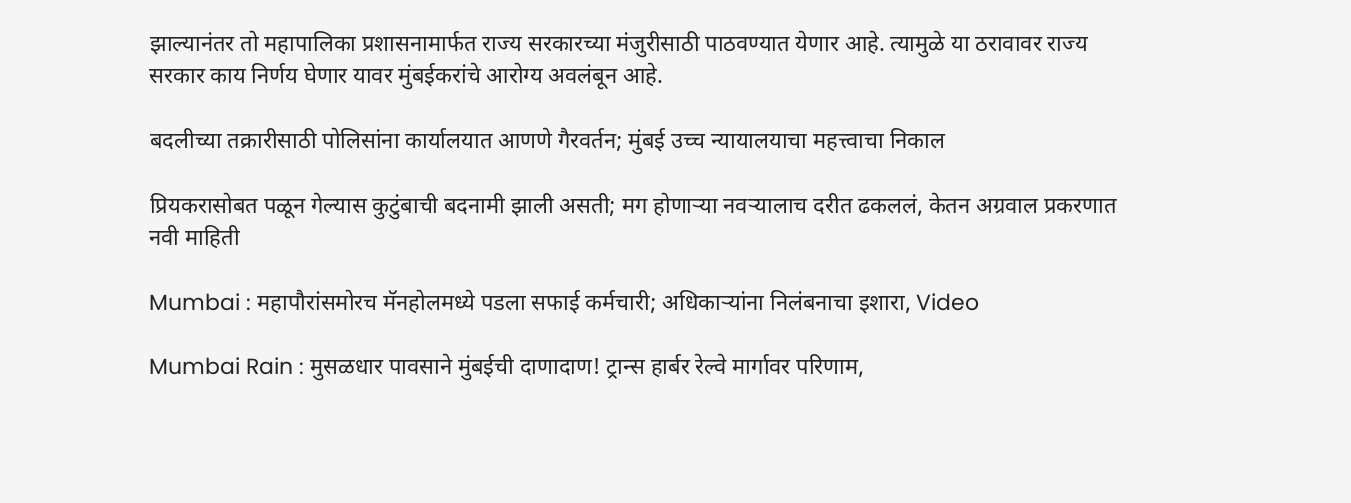झाल्यानंतर तो महापालिका प्रशासनामार्फत राज्य सरकारच्या मंजुरीसाठी पाठवण्यात येणार आहे. त्यामुळे या ठरावावर राज्य सरकार काय निर्णय घेणार यावर मुंबईकरांचे आरोग्य अवलंबून आहे.

बदलीच्या तक्रारीसाठी पोलिसांना कार्यालयात आणणे गैरवर्तन; मुंबई उच्च न्यायालयाचा महत्त्वाचा निकाल

प्रियकरासोबत पळून गेल्यास कुटुंबाची बदनामी झाली असती; मग होणाऱ्या नवऱ्यालाच दरीत ढकललं, केतन अग्रवाल प्रकरणात नवी माहिती

Mumbai : महापौरांसमोरच मॅनहोलमध्ये पडला सफाई कर्मचारी; अधिकाऱ्यांना निलंबनाचा इशारा, Video

Mumbai Rain : मुसळधार पावसाने मुंबईची दाणादाण! ट्रान्स हार्बर रेल्वे मार्गावर परिणाम,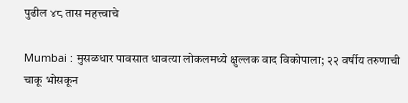पुढील ४८ तास महत्त्वाचे

Mumbai : मुसळधार पावसात धावत्या लोकलमध्ये क्षुल्लक वाद विकोपाला; २२ वर्षीय तरुणाची चाकू भोसकून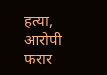हत्या, आरोपी फरार